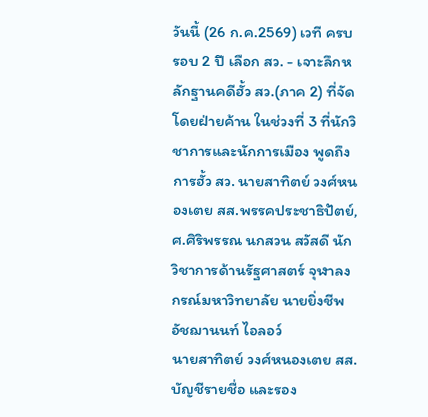วันนี้ (26 ก.ค.2569) เวที ครบรอบ 2 ปี เลือก สว. - เจาะลึกหลักฐานคดีฮั้ว สว.(ภาค 2) ที่จัดโดยฝ่ายค้าน ในช่วงที่ 3 ที่นักวิชาการและนักการเมือง พูดถึงการฮั้ว สว. นายสาทิตย์ วงศ์หนองเตย สส.พรรคประชาธิปัตย์, ศ.ศิริพรรณ นกสวน สวัสดี นักวิชาการด้านรัฐศาสตร์ จุฬาลงกรณ์มหาวิทยาลัย นายยิ่งชีพ อัชฌานนท์ ไอลอว์
นายสาทิตย์ วงศ์หนองเตย สส.บัญชีรายชื่อ และรอง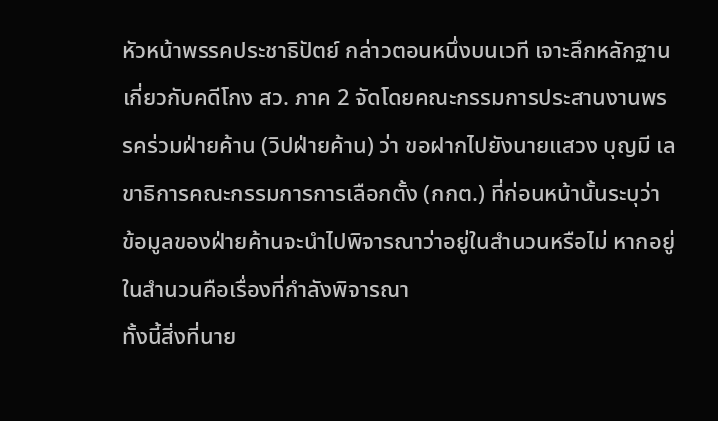หัวหน้าพรรคประชาธิปัตย์ กล่าวตอนหนึ่งบนเวที เจาะลึกหลักฐานเกี่ยวกับคดีโกง สว. ภาค 2 จัดโดยคณะกรรมการประสานงานพรรคร่วมฝ่ายค้าน (วิปฝ่ายค้าน) ว่า ขอฝากไปยังนายแสวง บุญมี เลขาธิการคณะกรรมการการเลือกตั้ง (กกต.) ที่ก่อนหน้านั้นระบุว่า ข้อมูลของฝ่ายค้านจะนำไปพิจารณาว่าอยู่ในสำนวนหรือไม่ หากอยู่ในสำนวนคือเรื่องที่กำลังพิจารณา
ทั้งนี้สิ่งที่นาย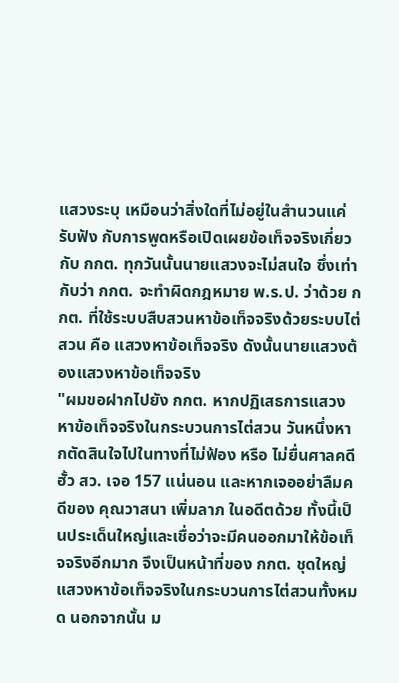แสวงระบุ เหมือนว่าสิ่งใดที่ไม่อยู่ในสำนวนแค่รับฟัง กับการพูดหรือเปิดเผยข้อเท็จจริงเกี่ยวกับ กกต. ทุกวันนั้นนายแสวงจะไม่สนใจ ซึ่งเท่ากับว่า กกต. จะทำผิดกฎหมาย พ.ร.ป. ว่าด้วย กกต. ที่ใช้ระบบสืบสวนหาข้อเท็จจริงด้วยระบบไต่สวน คือ แสวงหาข้อเท็จจริง ดังนั้นนายแสวงต้องแสวงหาข้อเท็จจริง
"ผมขอฝากไปยัง กกต. หากปฏิเสธการแสวงหาข้อเท็จจริงในกระบวนการไต่สวน วันหนึ่งหากตัดสินใจไปในทางที่ไม่ฟ้อง หรือ ไม่ยื่นศาลคดีฮั้ว สว. เจอ 157 แน่นอน และหากเจออย่าลืมคดีของ คุณวาสนา เพิ่มลาภ ในอดีตด้วย ทั้งนี้เป็นประเด็นใหญ่และเชื่อว่าจะมีคนออกมาให้ข้อเท็จจริงอีกมาก จึงเป็นหน้าที่ของ กกต. ชุดใหญ่ แสวงหาข้อเท็จจริงในกระบวนการไต่สวนทั้งหมด นอกจากนั้น ม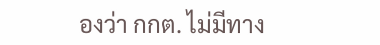องว่า กกต. ไม่มีทาง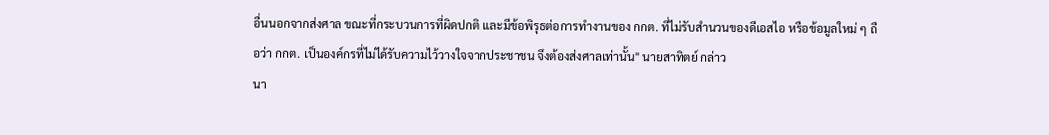อื่นนอกจากส่งศาล ขณะที่กระบวนการที่ผิดปกติ และมีข้อพิรุธต่อการทำงานของ กกต. ที่ไม่รับสำนวนของดีเอสไอ หรือข้อมูลใหม่ ๆ ถือว่า กกต. เป็นองค์กรที่ไม่ได้รับความไว้วางใจจากประชาชน จึงต้องส่งศาลเท่านั้น" นายสาทิตย์ กล่าว
นา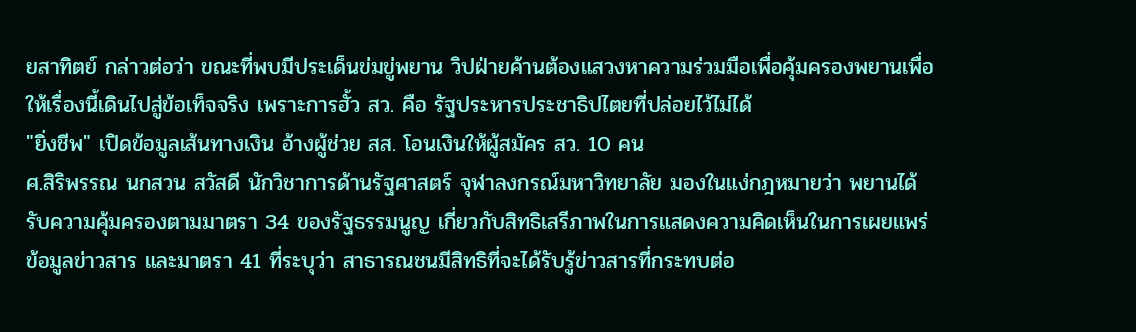ยสาทิตย์ กล่าวต่อว่า ขณะที่พบมีประเด็นข่มขู่พยาน วิปฝ่ายค้านต้องแสวงหาความร่วมมือเพื่อคุ้มครองพยานเพื่อให้เรื่องนี้เดินไปสู่ข้อเท็จจริง เพราะการฮั้ว สว. คือ รัฐประหารประชาธิปไตยที่ปล่อยไว้ไม่ได้
"ยิ่งชีพ" เปิดข้อมูลเส้นทางเงิน อ้างผู้ช่วย สส. โอนเงินให้ผู้สมัคร สว. 10 คน
ศ.สิริพรรณ นกสวน สวัสดี นักวิชาการด้านรัฐศาสตร์ จุฬาลงกรณ์มหาวิทยาลัย มองในแง่กฎหมายว่า พยานได้รับความคุ้มครองตามมาตรา 34 ของรัฐธรรมนูญ เกี่ยวกับสิทธิเสรีภาพในการแสดงความคิดเห็นในการเผยแพร่ข้อมูลข่าวสาร และมาตรา 41 ที่ระบุว่า สาธารณชนมีสิทธิที่จะได้รับรู้ข่าวสารที่กระทบต่อ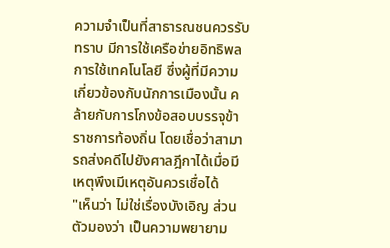ความจำเป็นที่สาธารณชนควรรับทราบ มีการใช้เครือข่ายอิทธิพล การใช้เทคโนโลยี ซึ่งผู้ที่มีความเกี่ยวข้องกับนักการเมืองนั้น คล้ายกับการโกงข้อสอบบรรจุข้าราชการท้องถิ่น โดยเชื่อว่าสามารถส่งคดีไปยังศาลฎีกาได้เมื่อมีเหตุพึงเมีเหตุอันควรเชื่อได้
"เห็นว่า ไม่ใช่เรื่องบังเอิญ ส่วนตัวมองว่า เป็นความพยายาม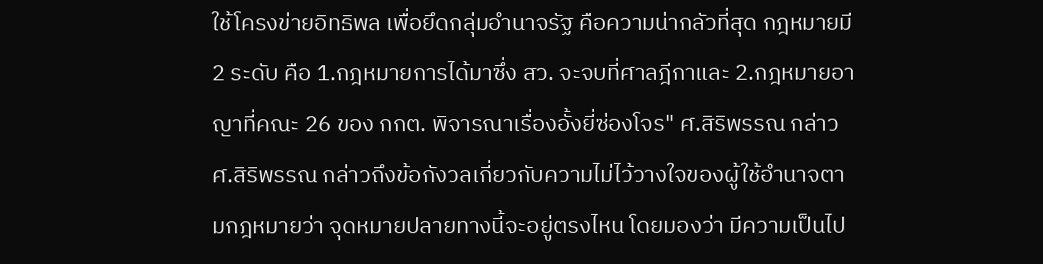ใช้โครงข่ายอิทธิพล เพื่อยึดกลุ่มอำนาจรัฐ คือความน่ากลัวที่สุด กฎหมายมี 2 ระดับ คือ 1.กฎหมายการได้มาซึ่ง สว. จะจบที่ศาลฎีกาและ 2.กฎหมายอาญาที่คณะ 26 ของ กกต. พิจารณาเรื่องอั้งยี่ซ่องโจร" ศ.สิริพรรณ กล่าว
ศ.สิริพรรณ กล่าวถึงข้อกังวลเกี่ยวกับความไม่ไว้วางใจของผู้ใช้อำนาจตามกฎหมายว่า จุดหมายปลายทางนี้จะอยู่ตรงไหน โดยมองว่า มีความเป็นไป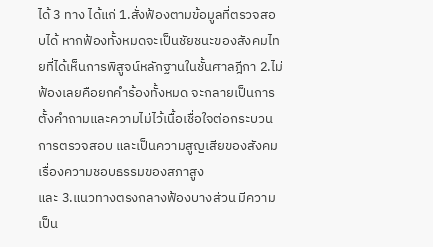ได้ 3 ทาง ได้แก่ 1.สั่งฟ้องตามข้อมูลที่ตรวจสอบได้ หากฟ้องทั้งหมดจะเป็นชัยชนะของสังคมไทยที่ได้เห็นการพิสูจน์หลักฐานในชั้นศาลฎีกา 2.ไม่ฟ้องเลยคือยกคำร้องทั้งหมด จะกลายเป็นการตั้งคำถามและความไม่ไว้เนื้อเชื่อใจต่อกระบวนการตรวจสอบ และเป็นความสูญเสียของสังคมเรื่องความชอบธรรมของสภาสูง
และ 3.แนวทางตรงกลางฟ้องบางส่วน มีความเป็น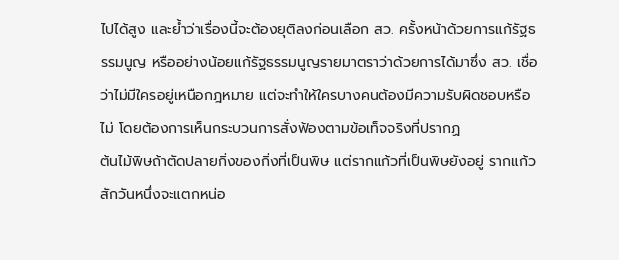ไปได้สูง และย้ำว่าเรื่องนี้จะต้องยุติลงก่อนเลือก สว. ครั้งหน้าด้วยการแก้รัฐธรรมนูญ หรืออย่างน้อยแก้รัฐธรรมนูญรายมาตราว่าด้วยการได้มาซึ่ง สว. เชื่อว่าไม่มีใครอยู่เหนือกฎหมาย แต่จะทำให้ใครบางคนต้องมีความรับผิดชอบหรือไม่ โดยต้องการเห็นกระบวนการสั่งฟ้องตามข้อเท็จจริงที่ปรากฏ
ต้นไม้พิษถ้าตัดปลายกิ่งของกิ่งที่เป็นพิษ แต่รากแก้วที่เป็นพิษยังอยู่ รากแก้วสักวันหนึ่งจะแตกหน่อ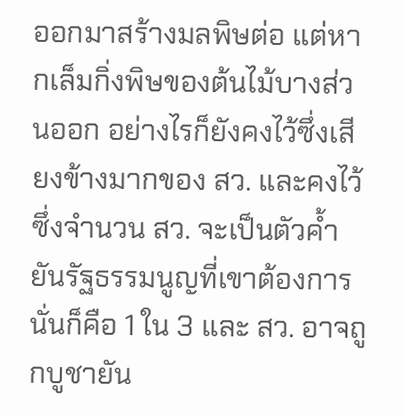ออกมาสร้างมลพิษต่อ แต่หากเล็มกิ่งพิษของต้นไม้บางส่วนออก อย่างไรก็ยังคงไว้ซึ่งเสียงข้างมากของ สว. และคงไว้ซึ่งจำนวน สว. จะเป็นตัวค้ำยันรัฐธรรมนูญที่เขาต้องการนั่นก็คือ 1 ใน 3 และ สว. อาจถูกบูชายัน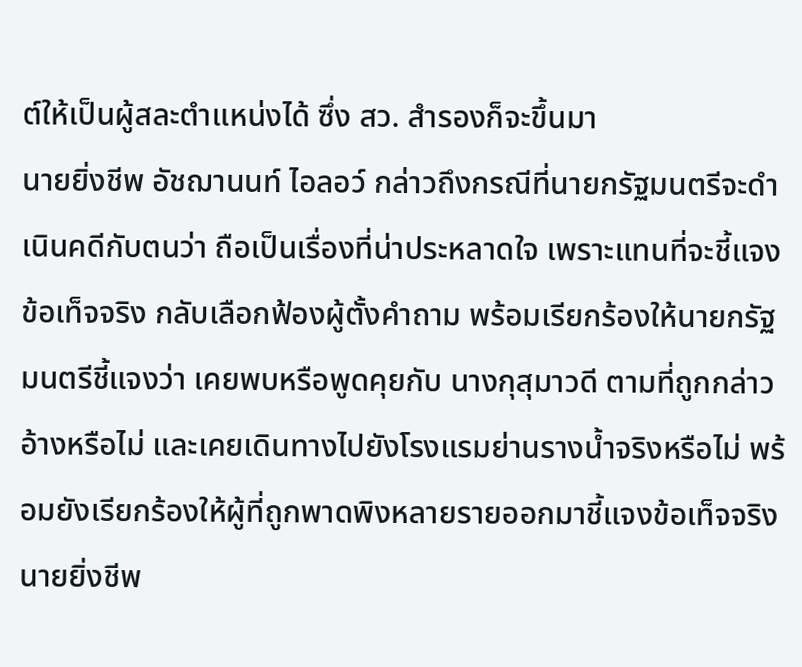ต์ให้เป็นผู้สละตำแหน่งได้ ซึ่ง สว. สำรองก็จะขึ้นมา
นายยิ่งชีพ อัชฌานนท์ ไอลอว์ กล่าวถึงกรณีที่นายกรัฐมนตรีจะดำเนินคดีกับตนว่า ถือเป็นเรื่องที่น่าประหลาดใจ เพราะแทนที่จะชี้แจงข้อเท็จจริง กลับเลือกฟ้องผู้ตั้งคำถาม พร้อมเรียกร้องให้นายกรัฐมนตรีชี้แจงว่า เคยพบหรือพูดคุยกับ นางกุสุมาวดี ตามที่ถูกกล่าวอ้างหรือไม่ และเคยเดินทางไปยังโรงแรมย่านรางน้ำจริงหรือไม่ พร้อมยังเรียกร้องให้ผู้ที่ถูกพาดพิงหลายรายออกมาชี้แจงข้อเท็จจริง
นายยิ่งชีพ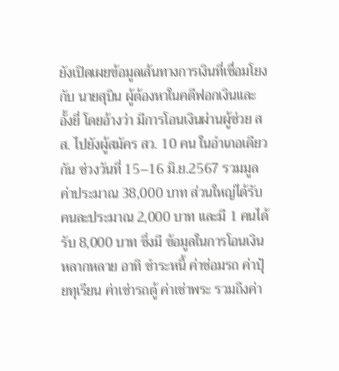ยังเปิดเผยข้อมูลเส้นทางการเงินที่เชื่อมโยงกับ นายสุบิน ผู้ต้องหาในคดีฟอกเงินและอั้งยี่ โดยอ้างว่า มีการโอนเงินผ่านผู้ช่วย สส. ไปยังผู้สมัคร สว. 10 คน ในอำเภอเดียวกัน ช่วงวันที่ 15–16 มิ.ย.2567 รวมมูลค่าประมาณ 38,000 บาท ส่วนใหญ่ได้รับคนละประมาณ 2,000 บาท และมี 1 คนได้รับ 8,000 บาท ซึ่งมี ข้อมูลในการโอนเงินหลากหลาย อาทิ ชำระหนี้ ค่าซ่อมรถ ค่าปุ๋ยทุเรียน ค่าเช่ารถตู้ ค่าเช่าพระ รวมถึงค่า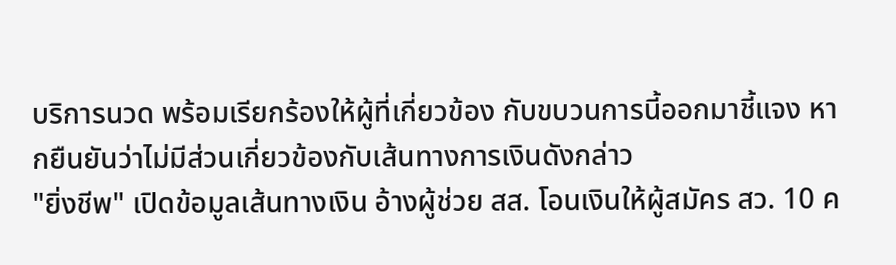บริการนวด พร้อมเรียกร้องให้ผู้ที่เกี่ยวข้อง กับขบวนการนี้ออกมาชี้แจง หากยืนยันว่าไม่มีส่วนเกี่ยวข้องกับเส้นทางการเงินดังกล่าว
"ยิ่งชีพ" เปิดข้อมูลเส้นทางเงิน อ้างผู้ช่วย สส. โอนเงินให้ผู้สมัคร สว. 10 ค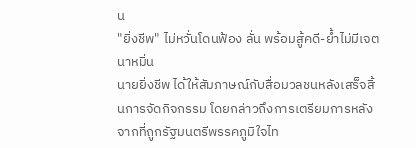น
"ยิ่งชีพ" ไม่หวั่นโดนฟ้อง ลั่น พร้อมสู้คดี-ย้ำไม่มีเจตนาหมิ่น
นายยิ่งชีพ ได้ให้สัมภาษณ์กับสื่อมวลชนหลังเสร็จสิ้นการจัดกิจกรรม โดยกล่าวถึงการเตรียมการหลังจากที่ถูกรัฐมนตรีพรรคภูมิใจไท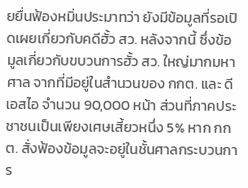ยยื่นฟ้องหมิ่นประมาทว่า ยังมีข้อมูลที่รอเปิดเผยเกี่ยวกับคดีฮั้ว สว. หลังจากนี้ ซึ่งข้อมูลเกี่ยวกับขบวนการฮั้ว สว. ใหญ่มากมหาศาล จากที่มีอยู่ในสำนวนของ กกต. และ ดีเอสไอ จำนวน 90,000 หน้า ส่วนที่ภาคประชาชนเป็นเพียงเศษเสี้ยวหนึ่ง 5% หาก กกต. สั่งฟ้องข้อมูลจะอยู่ในชั้นศาลกระบวนการ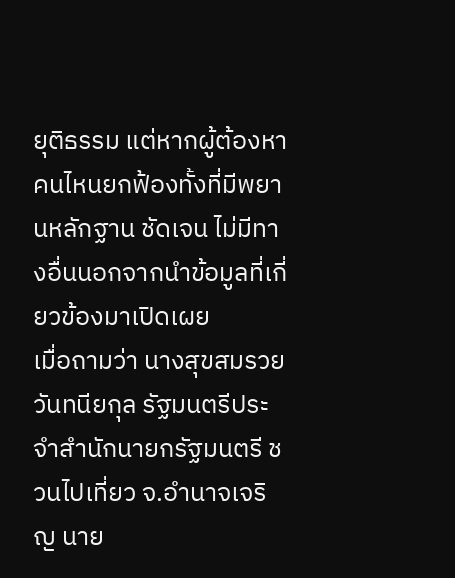ยุติธรรม แต่หากผู้ต้องหาคนไหนยกฟ้องทั้งที่มีพยานหลักฐาน ชัดเจน ไม่มีทางอื่นนอกจากนำข้อมูลที่เกี่ยวข้องมาเปิดเผย
เมื่อถามว่า นางสุขสมรวย วันทนียกุล รัฐมนตรีประจำสำนักนายกรัฐมนตรี ชวนไปเที่ยว จ.อำนาจเจริญ นาย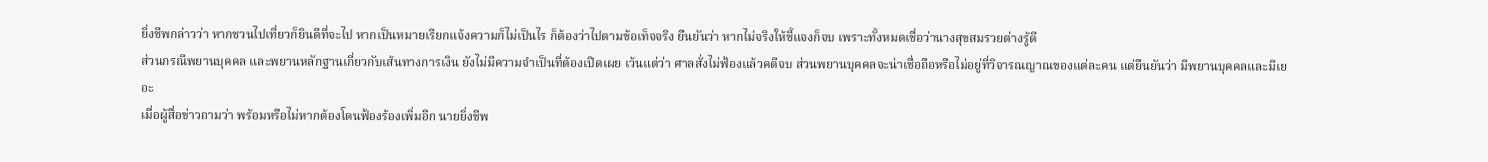ยิ่งชีพกล่าวว่า หากชวนไปเที่ยวก็ยินดีที่จะไป หากเป็นหมายเรียกแจ้งความก็ไม่เป็นไร ก็ต้องว่าไปตามข้อเท็จจริง ยืนยันว่า หากไม่จริงให้ชี้แจงก็จบ เพราะทั้งหมดเชื่อว่านางสุขสมรวยต่างรู้ดี
ส่วนกรณีพยานบุคคล และพยานหลักฐานเกี่ยวกับเส้นทางการเงิน ยังไม่มีความจำเป็นที่ต้องเปิดเผย เว้นแต่ว่า ศาลสั่งไม่ฟ้องแล้วคดีจบ ส่วนพยานบุคคลจะน่าเชื่อถือหรือไม่อยู่ที่วิจารณญาณของแต่ละคน แต่ยืนยันว่า มีพยานบุคคลและมีเยอะ
เมื่อผู้สื่อข่าวถามว่า พร้อมหรือไม่หากต้องโดนฟ้องร้องเพิ่มอีก นายยิ่งชีพ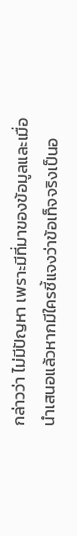กล่าวว่า ไม่มีปัญหา เพราะมีที่มาของข้อมูลและเมื่อนำเสนอแล้วหากมีใครชี้แจงว่าข้อเท็จจริงเป็นอ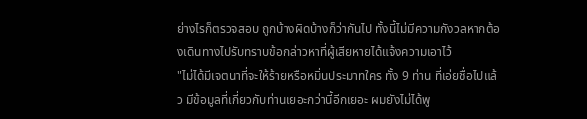ย่างไรก็ตรวจสอบ ถูกบ้างผิดบ้างก็ว่ากันไป ทั้งนี้ไม่มีความกังวลหากต้องเดินทางไปรับทราบข้อกล่าวหาที่ผู้เสียหายได้แจ้งความเอาไว้
"ไม่ได้มีเจตนาที่จะให้ร้ายหรือหมิ่นประมาทใคร ทั้ง 9 ท่าน ที่เอ่ยชื่อไปแล้ว มีข้อมูลที่เกี่ยวกับท่านเยอะกว่านี้อีกเยอะ ผมยังไม่ได้พู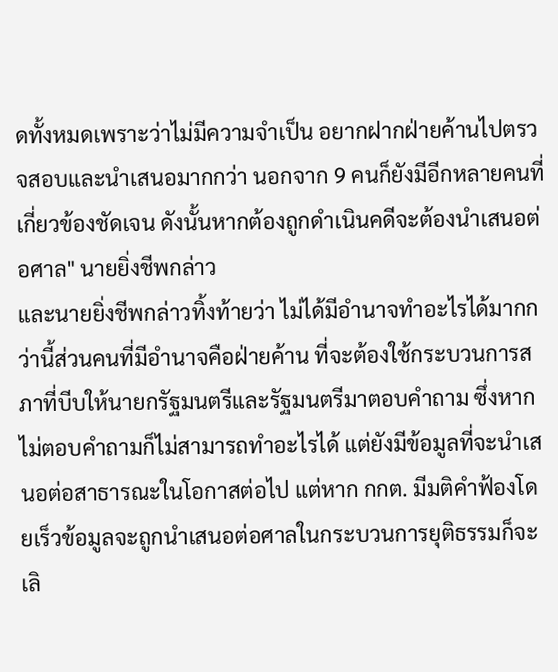ดทั้งหมดเพราะว่าไม่มีความจำเป็น อยากฝากฝ่ายค้านไปตรวจสอบและนำเสนอมากกว่า นอกจาก 9 คนก็ยังมีอีกหลายคนที่เกี่ยวข้องชัดเจน ดังนั้นหากต้องถูกดำเนินคดีจะต้องนำเสนอต่อศาล" นายยิ่งชีพกล่าว
และนายยิ่งชีพกล่าวทิ้งท้ายว่า ไม่ได้มีอำนาจทำอะไรได้มากกว่านี้ส่วนคนที่มีอำนาจคือฝ่ายค้าน ที่จะต้องใช้กระบวนการสภาที่บีบให้นายกรัฐมนตรีและรัฐมนตรีมาตอบคำถาม ซึ่งหากไม่ตอบคำถามก็ไม่สามารถทำอะไรได้ แต่ยังมีข้อมูลที่จะนำเสนอต่อสาธารณะในโอกาสต่อไป แต่หาก กกต. มีมติคำฟ้องโดยเร็วข้อมูลจะถูกนำเสนอต่อศาลในกระบวนการยุติธรรมก็จะเลิ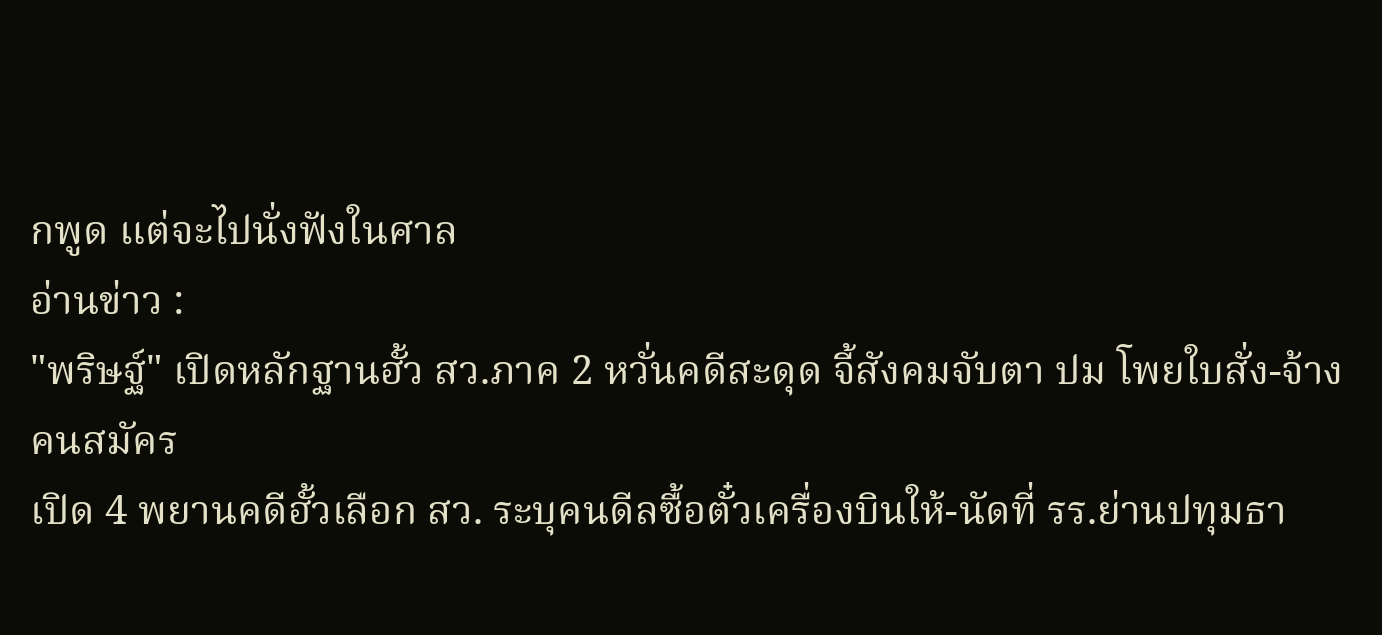กพูด แต่จะไปนั่งฟังในศาล
อ่านข่าว :
"พริษฐ์" เปิดหลักฐานฮั้ว สว.ภาค 2 หวั่นคดีสะดุด จี้สังคมจับตา ปม โพยใบสั่ง-จ้างคนสมัคร
เปิด 4 พยานคดีฮั้วเลือก สว. ระบุคนดีลซื้อตั๋วเครื่องบินให้-นัดที่ รร.ย่านปทุมธา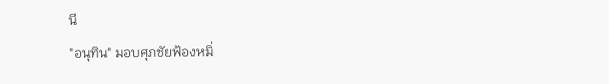นี
"อนุทิน" มอบศุภชัยฟ้องหมิ่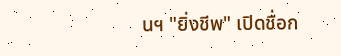นฯ "ยิ่งชีพ" เปิดชื่อก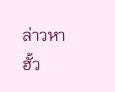ล่าวหาฮั้ว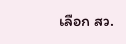เลือก สว.